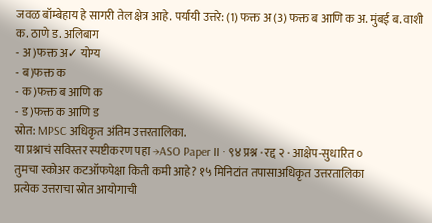जवळ बॉम्बेहाय हे सागरी तेल क्षेत्र आहे. पर्यायी उत्तरे: (1) फक्त अ (3) फक्त ब आणि क अ. मुंबई ब. वाशी क. ठाणे ड. अलिबाग
- अ)फक्त अ✓ योग्य
- ब)फक्त क
- क)फक्त ब आणि क
- ड)फक्त क आणि ड
स्रोत: MPSC अधिकृत अंतिम उत्तरतालिका.
या प्रश्नाचं सविस्तर स्पष्टीकरण पहा →ASO Paper II · ९४ प्रश्न · रद्द २ · आक्षेप-सुधारित ०
तुमचा स्कोअर कटऑफपेक्षा किती कमी आहे? १५ मिनिटांत तपासाअधिकृत उत्तरतालिका
प्रत्येक उत्तराचा स्रोत आयोगाची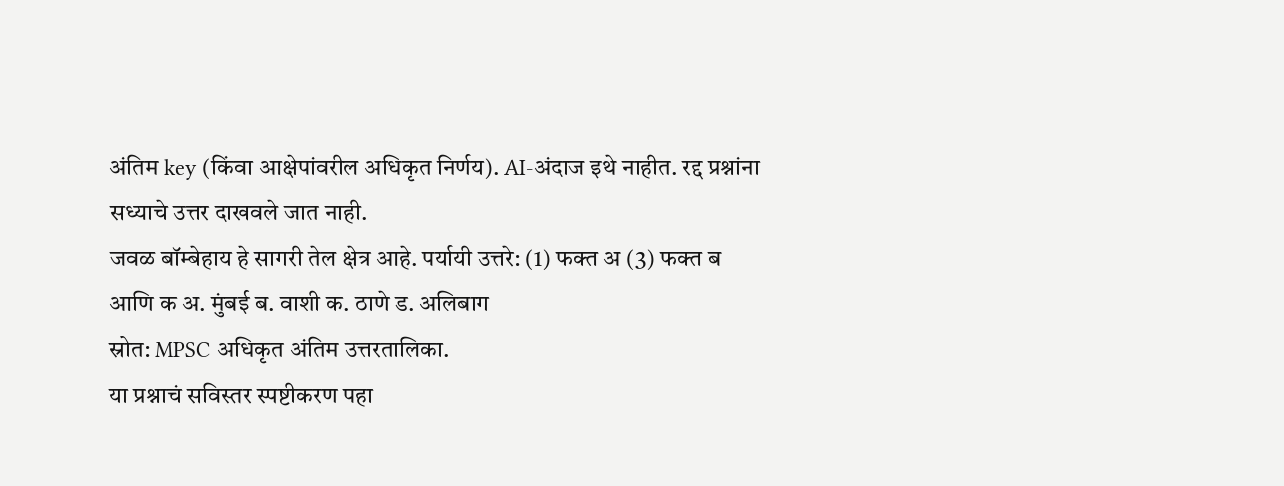अंतिम key (किंवा आक्षेपांवरील अधिकृत निर्णय). AI-अंदाज इथे नाहीत. रद्द प्रश्नांना सध्याचे उत्तर दाखवले जात नाही.
जवळ बॉम्बेहाय हे सागरी तेल क्षेत्र आहे. पर्यायी उत्तरे: (1) फक्त अ (3) फक्त ब आणि क अ. मुंबई ब. वाशी क. ठाणे ड. अलिबाग
स्रोत: MPSC अधिकृत अंतिम उत्तरतालिका.
या प्रश्नाचं सविस्तर स्पष्टीकरण पहा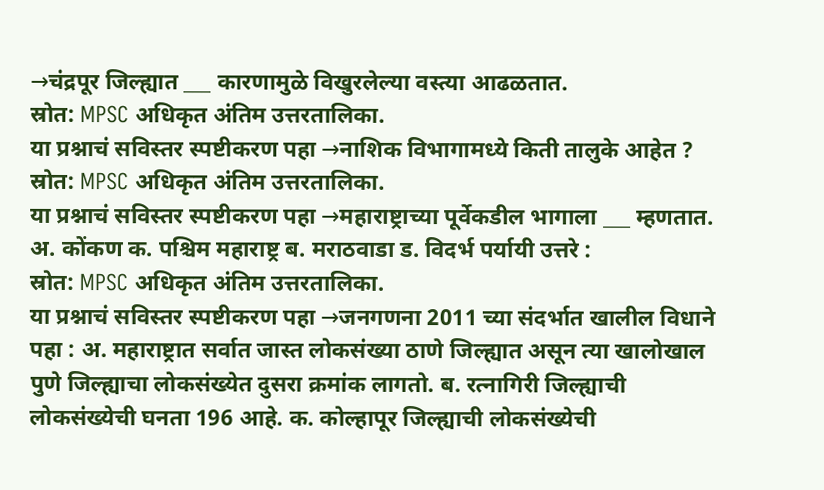→चंद्रपूर जिल्ह्यात ___ कारणामुळे विखुरलेल्या वस्त्या आढळतात.
स्रोत: MPSC अधिकृत अंतिम उत्तरतालिका.
या प्रश्नाचं सविस्तर स्पष्टीकरण पहा →नाशिक विभागामध्ये किती तालुके आहेत ?
स्रोत: MPSC अधिकृत अंतिम उत्तरतालिका.
या प्रश्नाचं सविस्तर स्पष्टीकरण पहा →महाराष्ट्राच्या पूर्वेकडील भागाला ___ म्हणतात. अ. कोंकण क. पश्चिम महाराष्ट्र ब. मराठवाडा ड. विदर्भ पर्यायी उत्तरे :
स्रोत: MPSC अधिकृत अंतिम उत्तरतालिका.
या प्रश्नाचं सविस्तर स्पष्टीकरण पहा →जनगणना 2011 च्या संदर्भात खालील विधाने पहा : अ. महाराष्ट्रात सर्वात जास्त लोकसंख्या ठाणे जिल्ह्यात असून त्या खालोखाल पुणे जिल्ह्याचा लोकसंख्येत दुसरा क्रमांक लागतो. ब. रत्नागिरी जिल्ह्याची लोकसंख्येची घनता 196 आहे. क. कोल्हापूर जिल्ह्याची लोकसंख्येची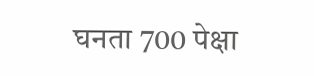घनता 700 पेक्षा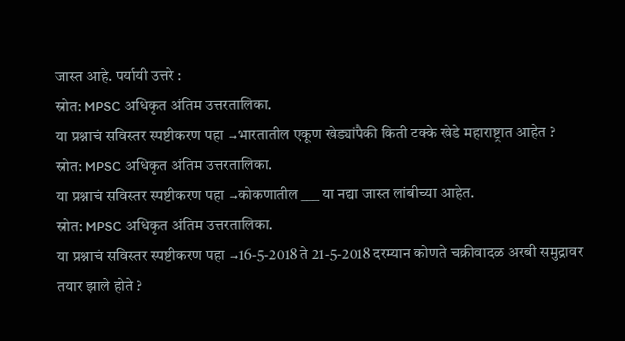जास्त आहे. पर्यायी उत्तरे :
स्रोत: MPSC अधिकृत अंतिम उत्तरतालिका.
या प्रश्नाचं सविस्तर स्पष्टीकरण पहा →भारतातील एकूण खेड्यांपैकी किती टक्के खेडे महाराष्ट्रात आहेत ?
स्रोत: MPSC अधिकृत अंतिम उत्तरतालिका.
या प्रश्नाचं सविस्तर स्पष्टीकरण पहा →कोकणातील ___ या नद्या जास्त लांबीच्या आहेत.
स्रोत: MPSC अधिकृत अंतिम उत्तरतालिका.
या प्रश्नाचं सविस्तर स्पष्टीकरण पहा →16-5-2018 ते 21-5-2018 दरम्यान कोणते चक्रीवादळ अरबी समुद्रावर तयार झाले होते ?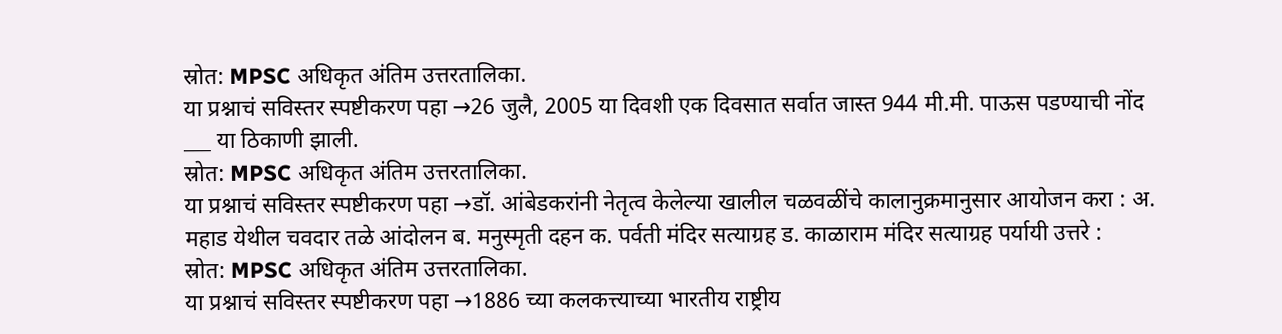स्रोत: MPSC अधिकृत अंतिम उत्तरतालिका.
या प्रश्नाचं सविस्तर स्पष्टीकरण पहा →26 जुलै, 2005 या दिवशी एक दिवसात सर्वात जास्त 944 मी.मी. पाऊस पडण्याची नोंद ___ या ठिकाणी झाली.
स्रोत: MPSC अधिकृत अंतिम उत्तरतालिका.
या प्रश्नाचं सविस्तर स्पष्टीकरण पहा →डॉ. आंबेडकरांनी नेतृत्व केलेल्या खालील चळवळींचे कालानुक्रमानुसार आयोजन करा : अ. महाड येथील चवदार तळे आंदोलन ब. मनुस्मृती दहन क. पर्वती मंदिर सत्याग्रह ड. काळाराम मंदिर सत्याग्रह पर्यायी उत्तरे :
स्रोत: MPSC अधिकृत अंतिम उत्तरतालिका.
या प्रश्नाचं सविस्तर स्पष्टीकरण पहा →1886 च्या कलकत्त्याच्या भारतीय राष्ट्रीय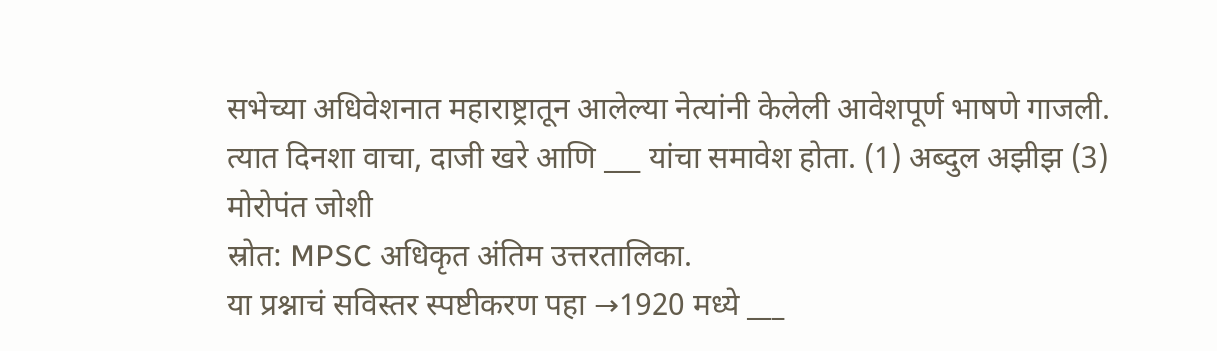सभेच्या अधिवेशनात महाराष्ट्रातून आलेल्या नेत्यांनी केलेली आवेशपूर्ण भाषणे गाजली. त्यात दिनशा वाचा, दाजी खरे आणि ___ यांचा समावेश होता. (1) अब्दुल अझीझ (3) मोरोपंत जोशी
स्रोत: MPSC अधिकृत अंतिम उत्तरतालिका.
या प्रश्नाचं सविस्तर स्पष्टीकरण पहा →1920 मध्ये ___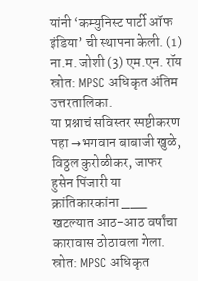यांनी ‘कम्युनिस्ट पार्टी ऑफ इंडिया’ ची स्थापना केली. (1) ना.म. जोशी (3) एम.एन. रॉय
स्रोत: MPSC अधिकृत अंतिम उत्तरतालिका.
या प्रश्नाचं सविस्तर स्पष्टीकरण पहा →भगवान बाबाजी खुळे, विठ्ठल कुरोळीकर, जाफर हुसेन पिंजारी या क्रांतिकारकांना ___ खटल्यात आठ-आठ वर्षांचा कारावास ठोठावला गेला.
स्रोत: MPSC अधिकृत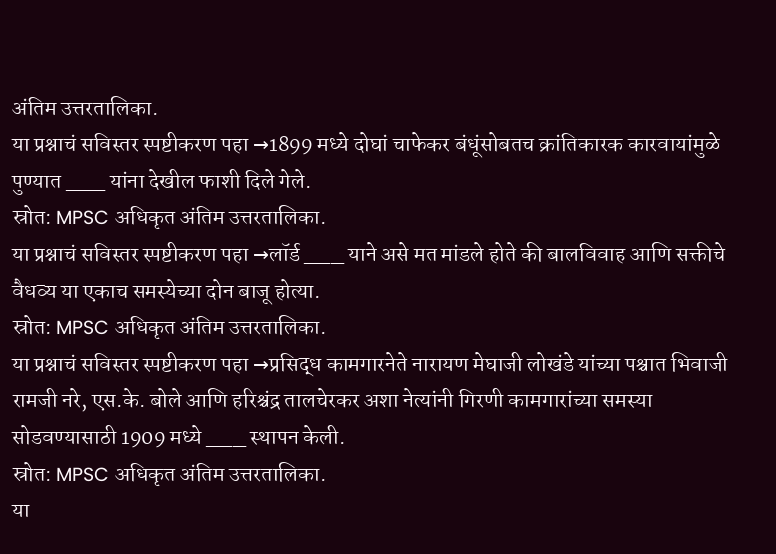अंतिम उत्तरतालिका.
या प्रश्नाचं सविस्तर स्पष्टीकरण पहा →1899 मध्ये दोघां चाफेकर बंधूंसोबतच क्रांतिकारक कारवायांमुळे पुण्यात ___ यांना देखील फाशी दिले गेले.
स्रोत: MPSC अधिकृत अंतिम उत्तरतालिका.
या प्रश्नाचं सविस्तर स्पष्टीकरण पहा →लॉर्ड ___ याने असे मत मांडले होते की बालविवाह आणि सक्तीचे वैधव्य या एकाच समस्येच्या दोन बाजू होत्या.
स्रोत: MPSC अधिकृत अंतिम उत्तरतालिका.
या प्रश्नाचं सविस्तर स्पष्टीकरण पहा →प्रसिद्ध कामगारनेते नारायण मेघाजी लोखंडे यांच्या पश्चात भिवाजी रामजी नरे, एस.के. बोले आणि हरिश्चंद्र तालचेरकर अशा नेत्यांनी गिरणी कामगारांच्या समस्या सोडवण्यासाठी 1909 मध्ये ___ स्थापन केली.
स्रोत: MPSC अधिकृत अंतिम उत्तरतालिका.
या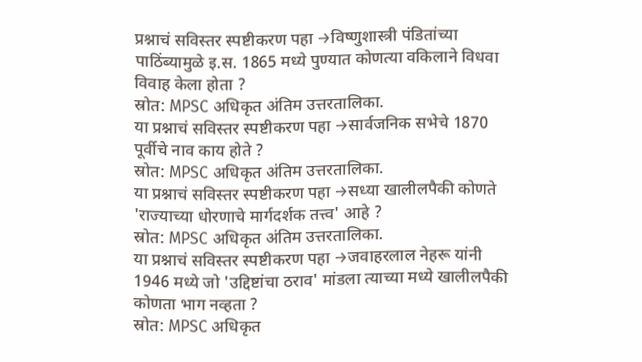प्रश्नाचं सविस्तर स्पष्टीकरण पहा →विष्णुशास्त्री पंडितांच्या पाठिंब्यामुळे इ.स. 1865 मध्ये पुण्यात कोणत्या वकिलाने विधवा विवाह केला होता ?
स्रोत: MPSC अधिकृत अंतिम उत्तरतालिका.
या प्रश्नाचं सविस्तर स्पष्टीकरण पहा →सार्वजनिक सभेचे 1870 पूर्वीचे नाव काय होते ?
स्रोत: MPSC अधिकृत अंतिम उत्तरतालिका.
या प्रश्नाचं सविस्तर स्पष्टीकरण पहा →सध्या खालीलपैकी कोणते 'राज्याच्या धोरणाचे मार्गदर्शक तत्त्व' आहे ?
स्रोत: MPSC अधिकृत अंतिम उत्तरतालिका.
या प्रश्नाचं सविस्तर स्पष्टीकरण पहा →जवाहरलाल नेहरू यांनी 1946 मध्ये जो 'उद्दिष्टांचा ठराव' मांडला त्याच्या मध्ये खालीलपैकी कोणता भाग नव्हता ?
स्रोत: MPSC अधिकृत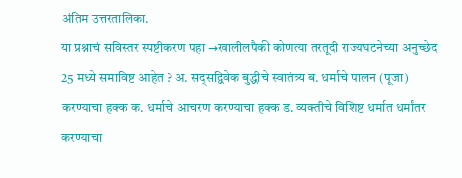अंतिम उत्तरतालिका.
या प्रश्नाचं सविस्तर स्पष्टीकरण पहा →खालीलपैकी कोणत्या तरतूदी राज्यघटनेच्या अनुच्छेद 25 मध्ये समाविष्ट आहेत ? अ. सद्सद्विवेक बुद्धीचे स्वातंत्र्य ब. धर्माचे पालन (पूजा) करण्याचा हक्क क. धर्माचे आचरण करण्याचा हक्क ड. व्यक्तीचे विशिष्ट धर्मात धर्मांतर करण्याचा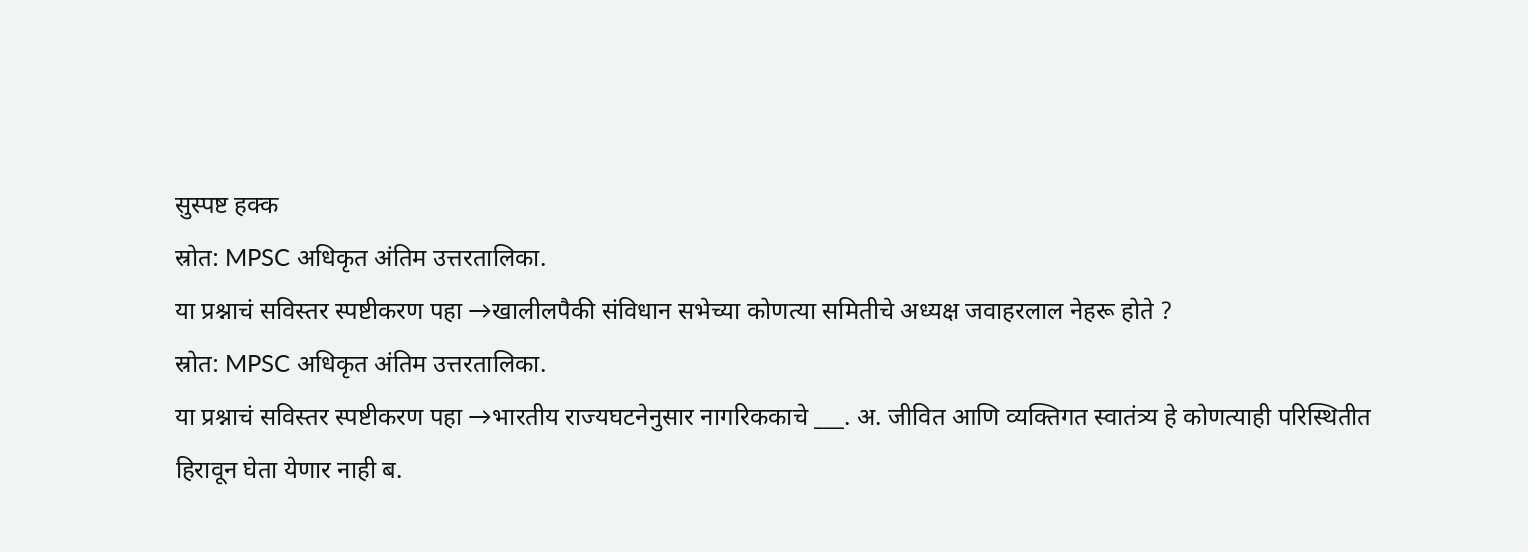सुस्पष्ट हक्क
स्रोत: MPSC अधिकृत अंतिम उत्तरतालिका.
या प्रश्नाचं सविस्तर स्पष्टीकरण पहा →खालीलपैकी संविधान सभेच्या कोणत्या समितीचे अध्यक्ष जवाहरलाल नेहरू होते ?
स्रोत: MPSC अधिकृत अंतिम उत्तरतालिका.
या प्रश्नाचं सविस्तर स्पष्टीकरण पहा →भारतीय राज्यघटनेनुसार नागरिककाचे ___. अ. जीवित आणि व्यक्तिगत स्वातंत्र्य हे कोणत्याही परिस्थितीत हिरावून घेता येणार नाही ब.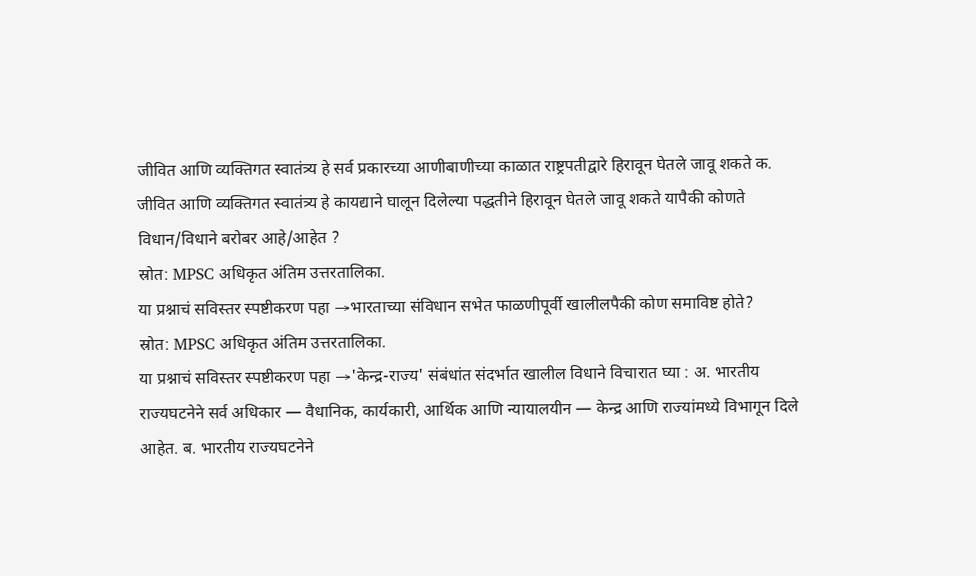जीवित आणि व्यक्तिगत स्वातंत्र्य हे सर्व प्रकारच्या आणीबाणीच्या काळात राष्ट्रपतीद्वारे हिरावून घेतले जावू शकते क. जीवित आणि व्यक्तिगत स्वातंत्र्य हे कायद्याने घालून दिलेल्या पद्धतीने हिरावून घेतले जावू शकते यापैकी कोणते विधान/विधाने बरोबर आहे/आहेत ?
स्रोत: MPSC अधिकृत अंतिम उत्तरतालिका.
या प्रश्नाचं सविस्तर स्पष्टीकरण पहा →भारताच्या संविधान सभेत फाळणीपूर्वी खालीलपैकी कोण समाविष्ट होते?
स्रोत: MPSC अधिकृत अंतिम उत्तरतालिका.
या प्रश्नाचं सविस्तर स्पष्टीकरण पहा →'केन्द्र-राज्य' संबंधांत संदर्भात खालील विधाने विचारात घ्या : अ. भारतीय राज्यघटनेने सर्व अधिकार — वैधानिक, कार्यकारी, आर्थिक आणि न्यायालयीन — केन्द्र आणि राज्यांमध्ये विभागून दिले आहेत. ब. भारतीय राज्यघटनेने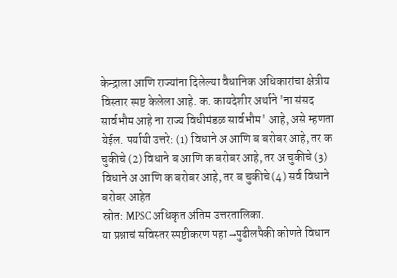केन्द्राला आणि राज्यांना दिलेल्या वैधानिक अधिकारांचा क्षेत्रीय विस्तार स्पष्ट केलेला आहे. क. कायदेशीर अर्थाने 'ना संसद सार्वभौम आहे ना राज्य विधीमंडळ सार्वभौम' आहे, असे म्हणता येईल. पर्यायी उत्तरे: (1) विधाने अ आणि ब बरोबर आहे, तर क चुकीचे (2) विधाने ब आणि क बरोबर आहे, तर अ चुकीचे (3) विधाने अ आणि क बरोबर आहे, तर ब चुकीचे (4) सर्व विधाने बरोबर आहेत
स्रोत: MPSC अधिकृत अंतिम उत्तरतालिका.
या प्रश्नाचं सविस्तर स्पष्टीकरण पहा →पुढीलपैकी कोणते विधान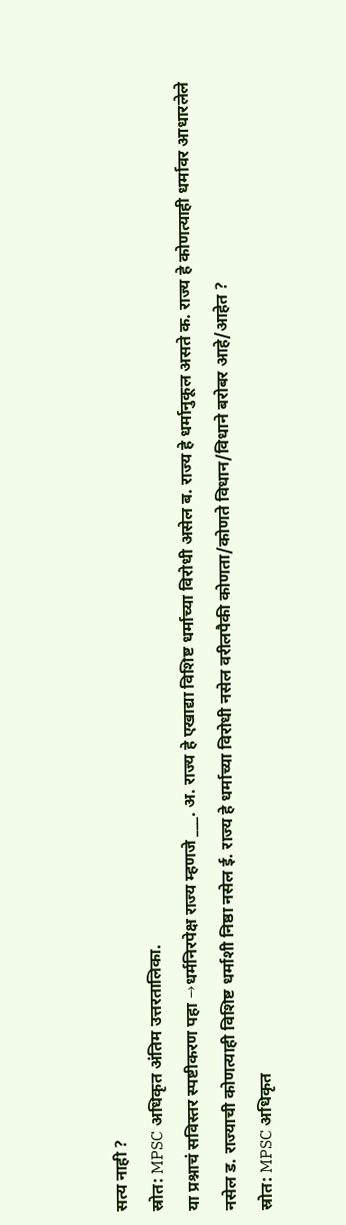सत्य नाही ?
स्रोत: MPSC अधिकृत अंतिम उत्तरतालिका.
या प्रश्नाचं सविस्तर स्पष्टीकरण पहा →धर्मनिरपेक्ष राज्य म्हणजे ___. अ. राज्य हे एखाद्या विशिष्ट धर्माच्या विरोधी असेल ब. राज्य हे धर्मानुकूल असते क. राज्य हे कोणत्याही धर्मावर आधारलेले नसेल ड. राज्याची कोणत्याही विशिष्ट धर्माशी निष्ठा नसेल ई. राज्य हे धर्माच्या विरोधी नसेल वरीलपैकी कोणता/कोणते विधान/विधाने बरोबर आहे/आहेत ?
स्रोत: MPSC अधिकृत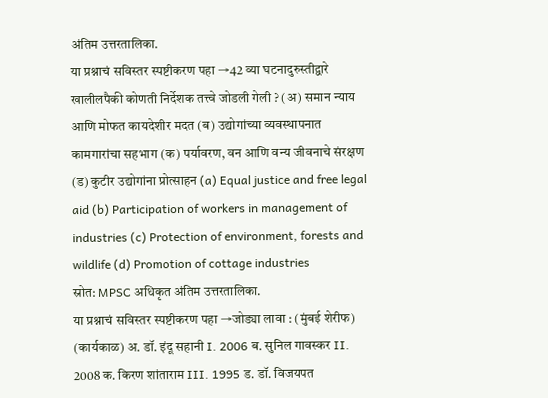अंतिम उत्तरतालिका.
या प्रश्नाचं सविस्तर स्पष्टीकरण पहा →42 व्या घटनादुरुस्तीद्वारे खालीलपैकी कोणती निर्देशक तत्त्वे जोडली गेली ? (अ) समान न्याय आणि मोफत कायदेशीर मदत (ब) उद्योगांच्या व्यवस्थापनात कामगारांचा सहभाग (क) पर्यावरण, वन आणि वन्य जीवनाचे संरक्षण (ड) कुटीर उद्योगांना प्रोत्साहन (a) Equal justice and free legal aid (b) Participation of workers in management of industries (c) Protection of environment, forests and wildlife (d) Promotion of cottage industries
स्रोत: MPSC अधिकृत अंतिम उत्तरतालिका.
या प्रश्नाचं सविस्तर स्पष्टीकरण पहा →जोड्या लावा : (मुंबई शेरीफ) (कार्यकाळ) अ. डॉ. इंदू सहानी I. 2006 ब. सुनिल गावस्कर II. 2008 क. किरण शांताराम III. 1995 ड. डॉ. विजयपत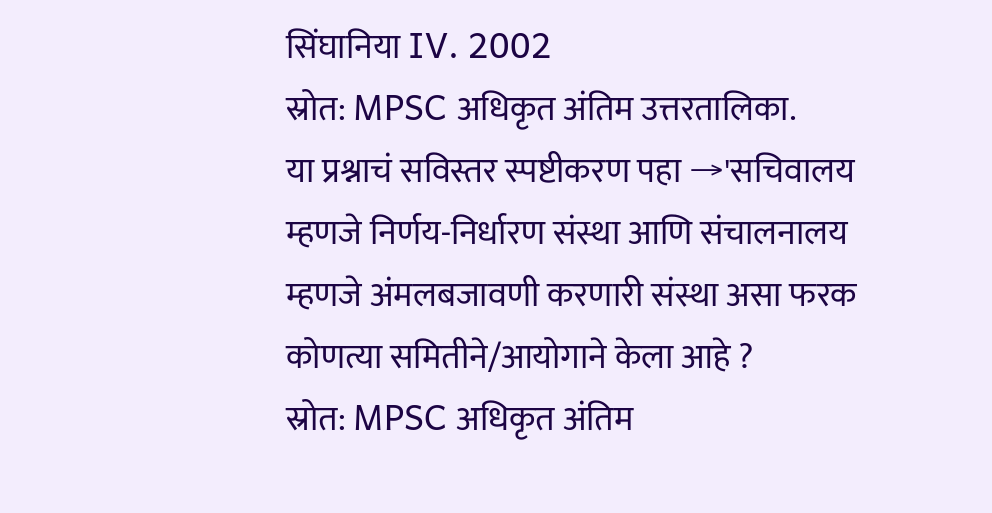सिंघानिया IV. 2002
स्रोत: MPSC अधिकृत अंतिम उत्तरतालिका.
या प्रश्नाचं सविस्तर स्पष्टीकरण पहा →'सचिवालय म्हणजे निर्णय-निर्धारण संस्था आणि संचालनालय म्हणजे अंमलबजावणी करणारी संस्था असा फरक कोणत्या समितीने/आयोगाने केला आहे ?
स्रोत: MPSC अधिकृत अंतिम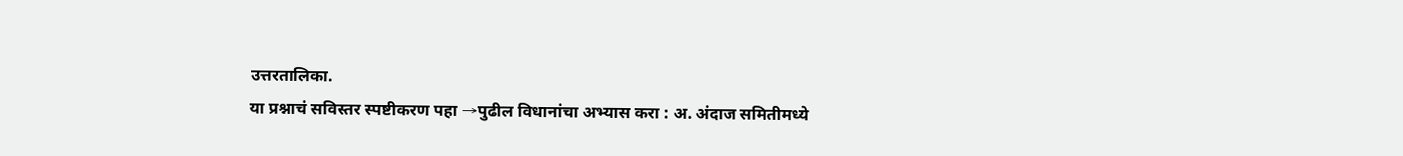उत्तरतालिका.
या प्रश्नाचं सविस्तर स्पष्टीकरण पहा →पुढील विधानांचा अभ्यास करा : अ. अंदाज समितीमध्ये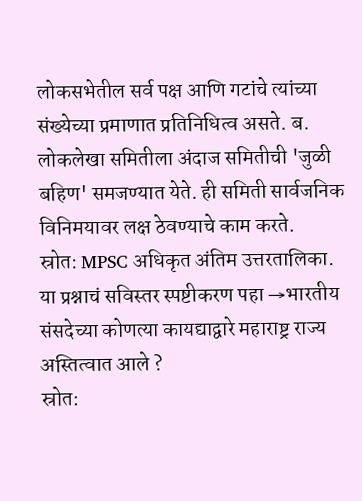लोकसभेतील सर्व पक्ष आणि गटांचे त्यांच्या संख्येच्या प्रमाणात प्रतिनिधित्व असते. ब. लोकलेखा समितीला अंदाज समितीची 'जुळी बहिण' समजण्यात येते. ही समिती सार्वजनिक विनिमयावर लक्ष ठेवण्याचे काम करते.
स्रोत: MPSC अधिकृत अंतिम उत्तरतालिका.
या प्रश्नाचं सविस्तर स्पष्टीकरण पहा →भारतीय संसदेच्या कोणत्या कायद्याद्वारे महाराष्ट्र राज्य अस्तित्वात आले ?
स्रोत: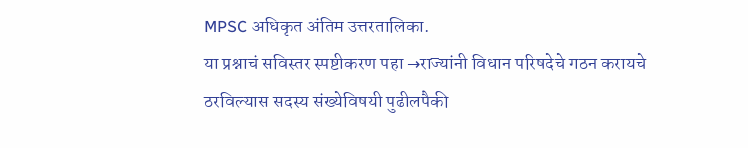MPSC अधिकृत अंतिम उत्तरतालिका.
या प्रश्नाचं सविस्तर स्पष्टीकरण पहा →राज्यांनी विधान परिषदेचे गठन करायचे ठरविल्यास सदस्य संख्येविषयी पुढीलपैकी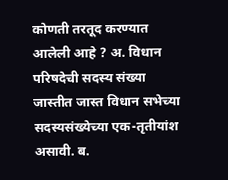कोणती तरतूद करण्यात आलेली आहे ? अ. विधान परिषदेची सदस्य संख्या जास्तीत जास्त विधान सभेच्या सदस्यसंख्येच्या एक-तृतीयांश असावी. ब.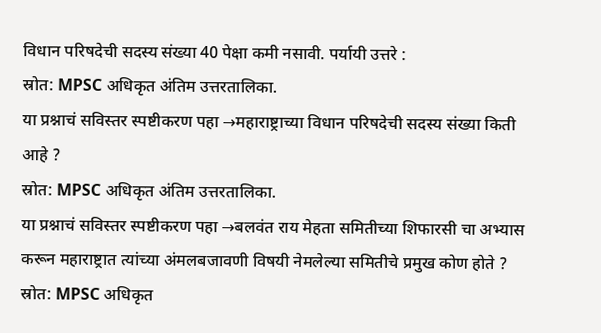विधान परिषदेची सदस्य संख्या 40 पेक्षा कमी नसावी. पर्यायी उत्तरे :
स्रोत: MPSC अधिकृत अंतिम उत्तरतालिका.
या प्रश्नाचं सविस्तर स्पष्टीकरण पहा →महाराष्ट्राच्या विधान परिषदेची सदस्य संख्या किती आहे ?
स्रोत: MPSC अधिकृत अंतिम उत्तरतालिका.
या प्रश्नाचं सविस्तर स्पष्टीकरण पहा →बलवंत राय मेहता समितीच्या शिफारसी चा अभ्यास करून महाराष्ट्रात त्यांच्या अंमलबजावणी विषयी नेमलेल्या समितीचे प्रमुख कोण होते ?
स्रोत: MPSC अधिकृत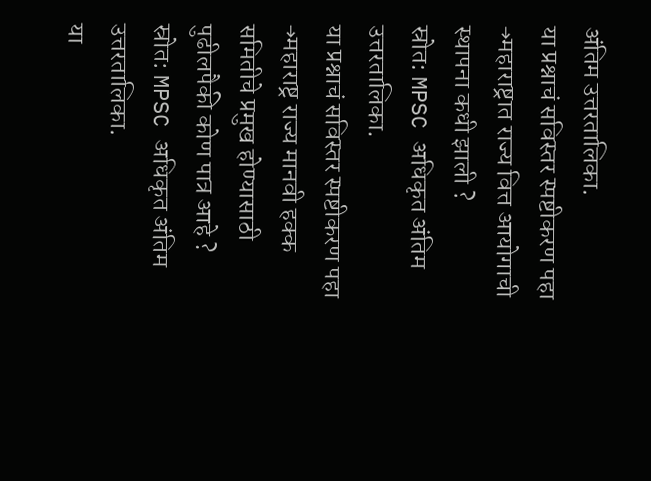अंतिम उत्तरतालिका.
या प्रश्नाचं सविस्तर स्पष्टीकरण पहा →महाराष्ट्रात राज्य वित्त आयोगाची स्थापना कधी झाली ?
स्रोत: MPSC अधिकृत अंतिम उत्तरतालिका.
या प्रश्नाचं सविस्तर स्पष्टीकरण पहा →महाराष्ट्र राज्य मानवी हक्क समितीचे प्रमुख होण्यासाठी पुढीलपैकी कोण पात्र आहे ?
स्रोत: MPSC अधिकृत अंतिम उत्तरतालिका.
या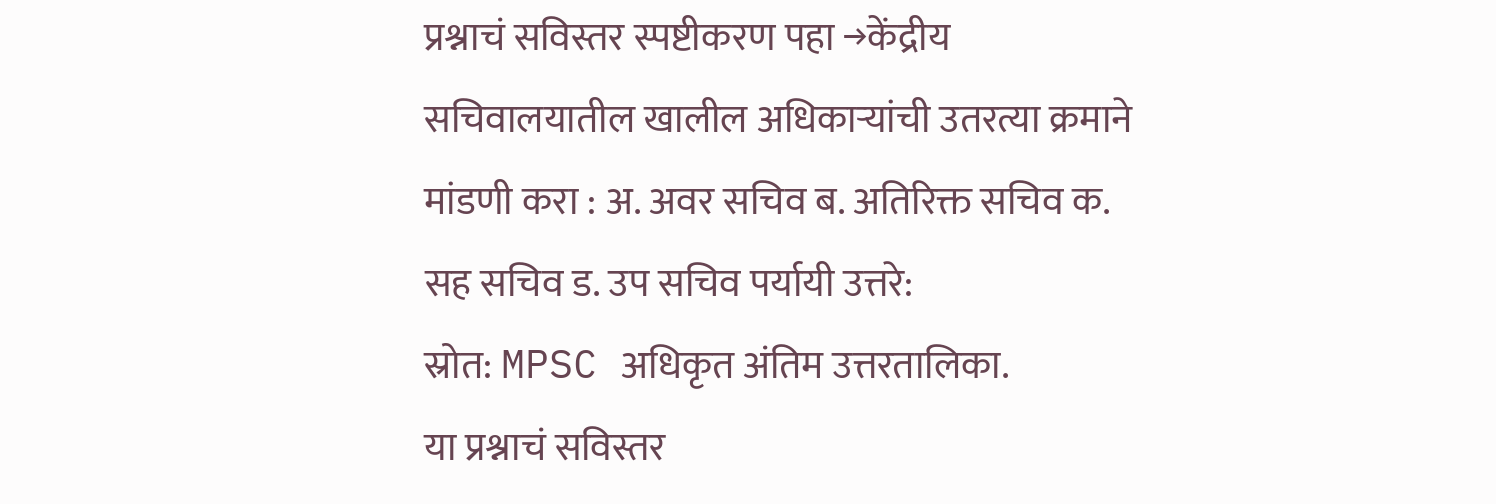प्रश्नाचं सविस्तर स्पष्टीकरण पहा →केंद्रीय सचिवालयातील खालील अधिकाऱ्यांची उतरत्या क्रमाने मांडणी करा : अ. अवर सचिव ब. अतिरिक्त सचिव क. सह सचिव ड. उप सचिव पर्यायी उत्तरे:
स्रोत: MPSC अधिकृत अंतिम उत्तरतालिका.
या प्रश्नाचं सविस्तर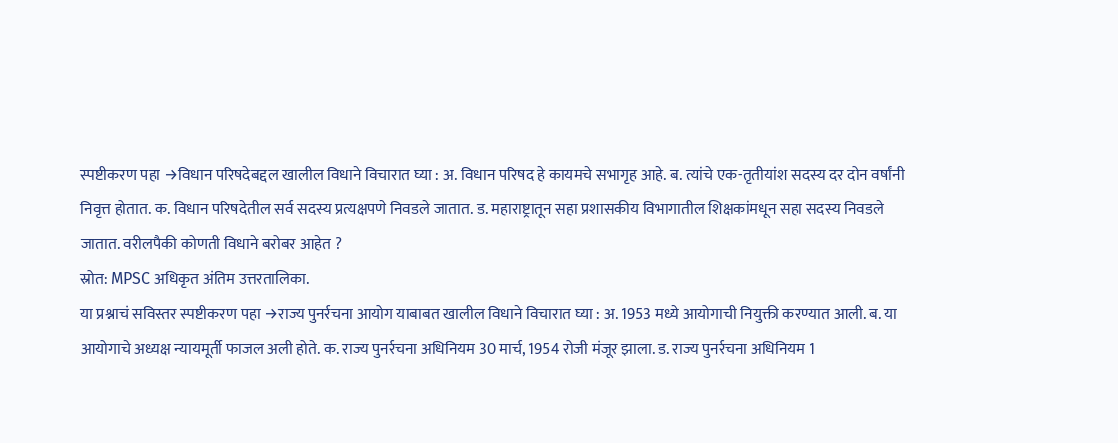स्पष्टीकरण पहा →विधान परिषदेबद्दल खालील विधाने विचारात घ्या : अ. विधान परिषद हे कायमचे सभागृह आहे. ब. त्यांचे एक-तृतीयांश सदस्य दर दोन वर्षांनी निवृत्त होतात. क. विधान परिषदेतील सर्व सदस्य प्रत्यक्षपणे निवडले जातात. ड. महाराष्ट्रातून सहा प्रशासकीय विभागातील शिक्षकांमधून सहा सदस्य निवडले जातात. वरीलपैकी कोणती विधाने बरोबर आहेत ?
स्रोत: MPSC अधिकृत अंतिम उत्तरतालिका.
या प्रश्नाचं सविस्तर स्पष्टीकरण पहा →राज्य पुनर्रचना आयोग याबाबत खालील विधाने विचारात घ्या : अ. 1953 मध्ये आयोगाची नियुक्ती करण्यात आली. ब. या आयोगाचे अध्यक्ष न्यायमूर्ती फाजल अली होते. क. राज्य पुनर्रचना अधिनियम 30 मार्च, 1954 रोजी मंजूर झाला. ड. राज्य पुनर्रचना अधिनियम 1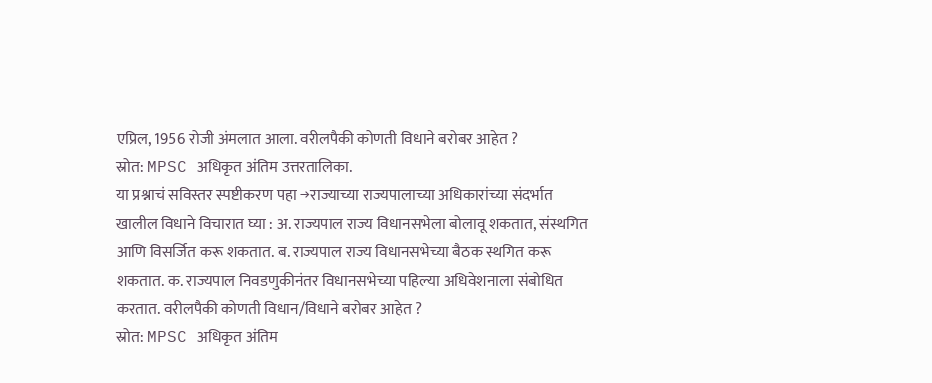एप्रिल, 1956 रोजी अंमलात आला. वरीलपैकी कोणती विधाने बरोबर आहेत ?
स्रोत: MPSC अधिकृत अंतिम उत्तरतालिका.
या प्रश्नाचं सविस्तर स्पष्टीकरण पहा →राज्याच्या राज्यपालाच्या अधिकारांच्या संदर्भात खालील विधाने विचारात घ्या : अ. राज्यपाल राज्य विधानसभेला बोलावू शकतात, संस्थगित आणि विसर्जित करू शकतात. ब. राज्यपाल राज्य विधानसभेच्या बैठक स्थगित करू शकतात. क. राज्यपाल निवडणुकीनंतर विधानसभेच्या पहिल्या अधिवेशनाला संबोधित करतात. वरीलपैकी कोणती विधान/विधाने बरोबर आहेत ?
स्रोत: MPSC अधिकृत अंतिम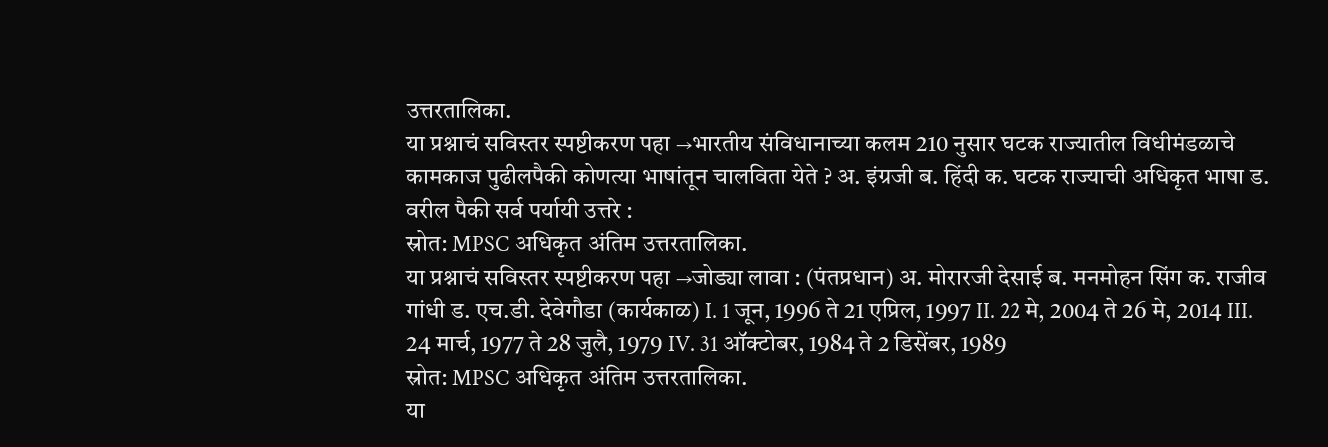उत्तरतालिका.
या प्रश्नाचं सविस्तर स्पष्टीकरण पहा →भारतीय संविधानाच्या कलम 210 नुसार घटक राज्यातील विधीमंडळाचे कामकाज पुढीलपैकी कोणत्या भाषांतून चालविता येते ? अ. इंग्रजी ब. हिंदी क. घटक राज्याची अधिकृत भाषा ड. वरील पैकी सर्व पर्यायी उत्तरे :
स्रोत: MPSC अधिकृत अंतिम उत्तरतालिका.
या प्रश्नाचं सविस्तर स्पष्टीकरण पहा →जोड्या लावा : (पंतप्रधान) अ. मोरारजी देसाई ब. मनमोहन सिंग क. राजीव गांधी ड. एच.डी. देवेगौडा (कार्यकाळ) I. 1 जून, 1996 ते 21 एप्रिल, 1997 II. 22 मे, 2004 ते 26 मे, 2014 III. 24 मार्च, 1977 ते 28 जुलै, 1979 IV. 31 ऑक्टोबर, 1984 ते 2 डिसेंबर, 1989
स्रोत: MPSC अधिकृत अंतिम उत्तरतालिका.
या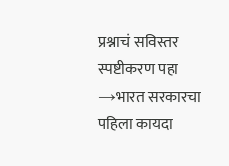प्रश्नाचं सविस्तर स्पष्टीकरण पहा →भारत सरकारचा पहिला कायदा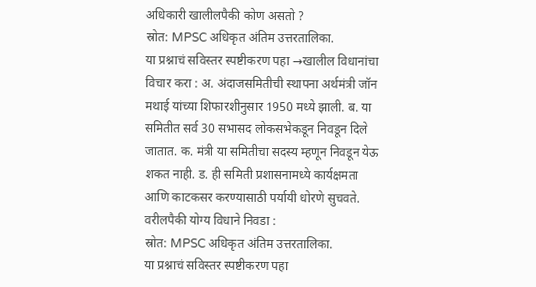अधिकारी खालीलपैकी कोण असतो ?
स्रोत: MPSC अधिकृत अंतिम उत्तरतालिका.
या प्रश्नाचं सविस्तर स्पष्टीकरण पहा →खालील विधानांचा विचार करा : अ. अंदाजसमितीची स्थापना अर्थमंत्री जॉन मथाई यांच्या शिफारशीनुसार 1950 मध्ये झाली. ब. या समितीत सर्व 30 सभासद लोकसभेकडून निवडून दिले जातात. क. मंत्री या समितीचा सदस्य म्हणून निवडून येऊ शकत नाही. ड. ही समिती प्रशासनामध्ये कार्यक्षमता आणि काटकसर करण्यासाठी पर्यायी धोरणे सुचवते. वरीलपैकी योग्य विधाने निवडा :
स्रोत: MPSC अधिकृत अंतिम उत्तरतालिका.
या प्रश्नाचं सविस्तर स्पष्टीकरण पहा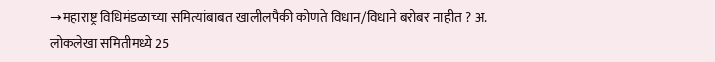→महाराष्ट्र विधिमंडळाच्या समित्यांबाबत खालीलपैकी कोणते विधान/विधाने बरोबर नाहीत ? अ. लोकलेखा समितीमध्ये 25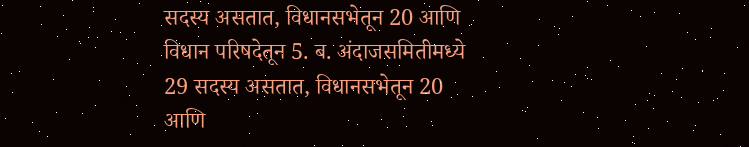सदस्य असतात, विधानसभेतून 20 आणि विधान परिषदेतून 5. ब. अंदाजसमितीमध्ये 29 सदस्य असतात, विधानसभेतून 20 आणि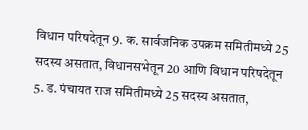विधान परिषदेतून 9. क. सार्वजनिक उपक्रम समितीमध्ये 25 सदस्य असतात, विधानसभेतून 20 आणि विधान परिषदेतून 5. ड. पंचायत राज समितीमध्ये 25 सदस्य असतात,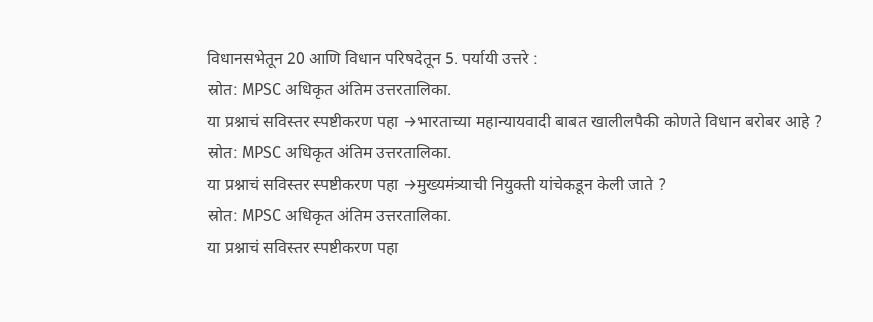विधानसभेतून 20 आणि विधान परिषदेतून 5. पर्यायी उत्तरे :
स्रोत: MPSC अधिकृत अंतिम उत्तरतालिका.
या प्रश्नाचं सविस्तर स्पष्टीकरण पहा →भारताच्या महान्यायवादी बाबत खालीलपैकी कोणते विधान बरोबर आहे ?
स्रोत: MPSC अधिकृत अंतिम उत्तरतालिका.
या प्रश्नाचं सविस्तर स्पष्टीकरण पहा →मुख्यमंत्र्याची नियुक्ती यांचेकडून केली जाते ?
स्रोत: MPSC अधिकृत अंतिम उत्तरतालिका.
या प्रश्नाचं सविस्तर स्पष्टीकरण पहा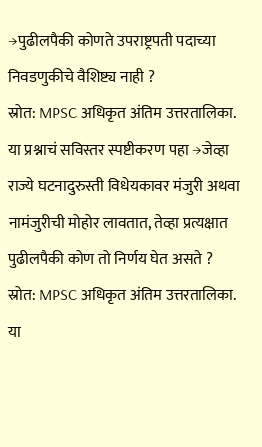→पुढीलपैकी कोणते उपराष्ट्रपती पदाच्या निवडणुकीचे वैशिष्ट्य नाही ?
स्रोत: MPSC अधिकृत अंतिम उत्तरतालिका.
या प्रश्नाचं सविस्तर स्पष्टीकरण पहा →जेव्हा राज्ये घटनादुरुस्ती विधेयकावर मंजुरी अथवा नामंजुरीची मोहोर लावतात, तेव्हा प्रत्यक्षात पुढीलपैकी कोण तो निर्णय घेत असते ?
स्रोत: MPSC अधिकृत अंतिम उत्तरतालिका.
या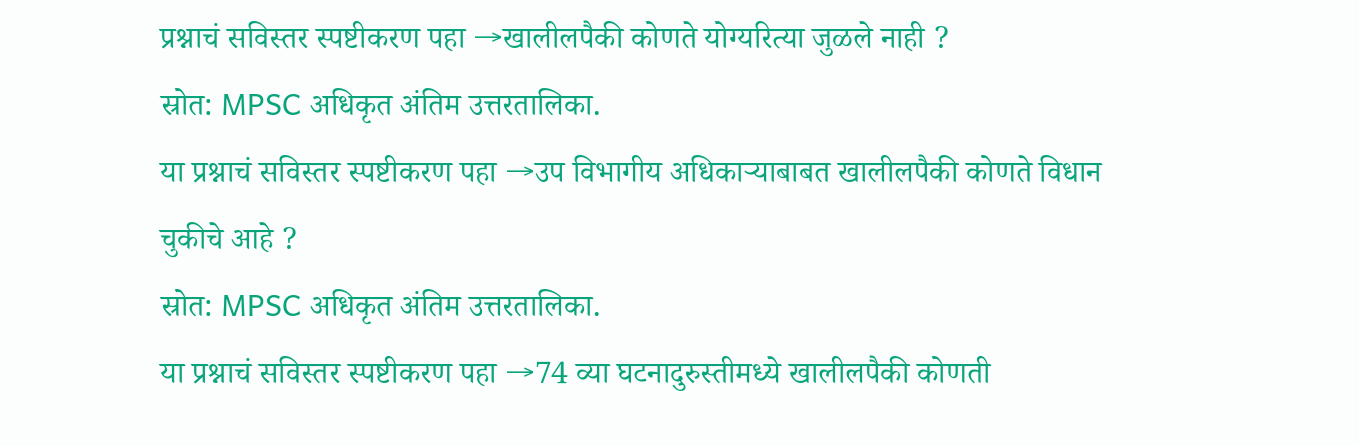प्रश्नाचं सविस्तर स्पष्टीकरण पहा →खालीलपैकी कोणते योग्यरित्या जुळले नाही ?
स्रोत: MPSC अधिकृत अंतिम उत्तरतालिका.
या प्रश्नाचं सविस्तर स्पष्टीकरण पहा →उप विभागीय अधिकाऱ्याबाबत खालीलपैकी कोणते विधान चुकीचे आहे ?
स्रोत: MPSC अधिकृत अंतिम उत्तरतालिका.
या प्रश्नाचं सविस्तर स्पष्टीकरण पहा →74 व्या घटनादुरुस्तीमध्ये खालीलपैकी कोणती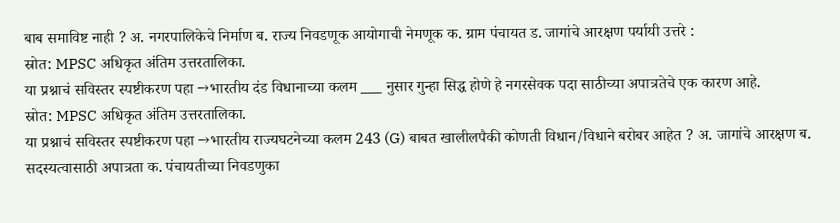बाब समाविष्ट नाही ? अ. नगरपालिकेचे निर्माण ब. राज्य निवडणूक आयोगाची नेमणूक क. ग्राम पंचायत ड. जागांचे आरक्षण पर्यायी उत्तरे :
स्रोत: MPSC अधिकृत अंतिम उत्तरतालिका.
या प्रश्नाचं सविस्तर स्पष्टीकरण पहा →भारतीय दंड विधानाच्या कलम ___ नुसार गुन्हा सिद्ध होणे हे नगरसेवक पदा साठीच्या अपात्रतेचे एक कारण आहे.
स्रोत: MPSC अधिकृत अंतिम उत्तरतालिका.
या प्रश्नाचं सविस्तर स्पष्टीकरण पहा →भारतीय राज्यघटनेच्या कलम 243 (G) बाबत खालीलपैकी कोणती विधान/विधाने बरोबर आहेत ? अ. जागांचे आरक्षण ब. सदस्यत्वासाठी अपात्रता क. पंचायतीच्या निवडणुका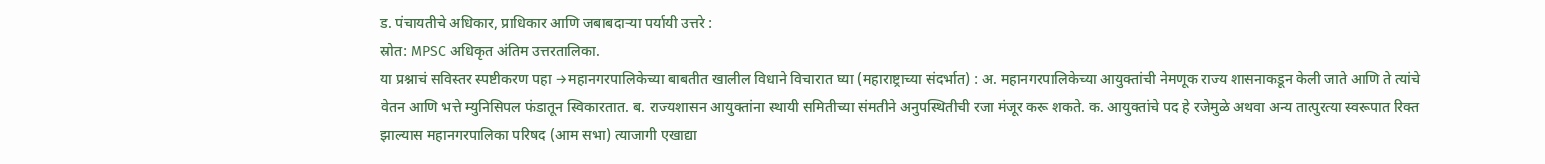ड. पंचायतीचे अधिकार, प्राधिकार आणि जबाबदाऱ्या पर्यायी उत्तरे :
स्रोत: MPSC अधिकृत अंतिम उत्तरतालिका.
या प्रश्नाचं सविस्तर स्पष्टीकरण पहा →महानगरपालिकेच्या बाबतीत खालील विधाने विचारात घ्या (महाराष्ट्राच्या संदर्भात) : अ. महानगरपालिकेच्या आयुक्तांची नेमणूक राज्य शासनाकडून केली जाते आणि ते त्यांचे वेतन आणि भत्ते म्युनिसिपल फंडातून स्विकारतात. ब. राज्यशासन आयुक्तांना स्थायी समितीच्या संमतीने अनुपस्थितीची रजा मंजूर करू शकते. क. आयुक्तांचे पद हे रजेमुळे अथवा अन्य तात्पुरत्या स्वरूपात रिक्त झाल्यास महानगरपालिका परिषद (आम सभा) त्याजागी एखाद्या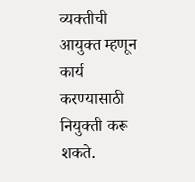व्यक्तीची आयुक्त म्हणून कार्य करण्यासाठी नियुक्ती करू शकते.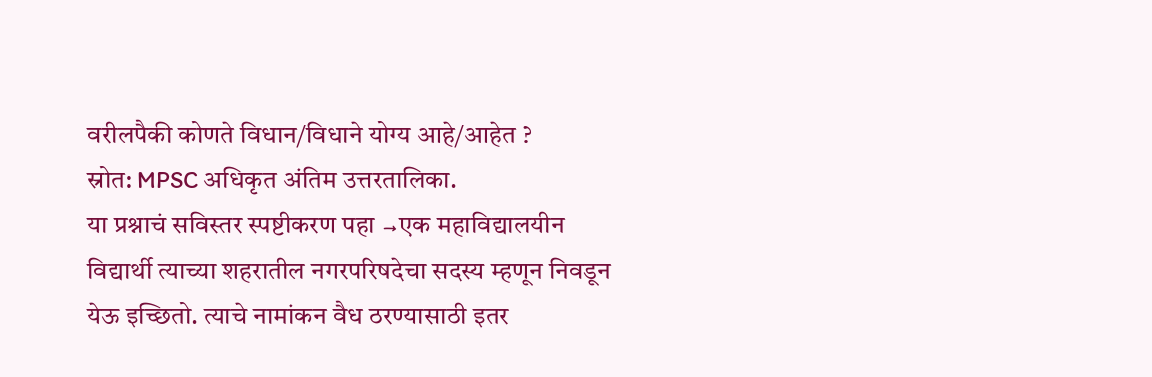वरीलपैकी कोणते विधान/विधाने योग्य आहे/आहेत ?
स्रोत: MPSC अधिकृत अंतिम उत्तरतालिका.
या प्रश्नाचं सविस्तर स्पष्टीकरण पहा →एक महाविद्यालयीन विद्यार्थी त्याच्या शहरातील नगरपरिषदेचा सदस्य म्हणून निवडून येऊ इच्छितो. त्याचे नामांकन वैध ठरण्यासाठी इतर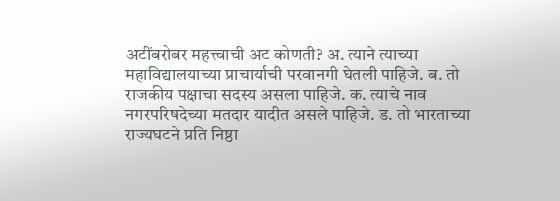अटींबरोबर महत्त्वाची अट कोणती? अ. त्याने त्याच्या महाविद्यालयाच्या प्राचार्याची परवानगी घेतली पाहिजे. ब. तो राजकीय पक्षाचा सदस्य असला पाहिजे. क. त्याचे नाव नगरपरिषदेच्या मतदार यादीत असले पाहिजे. ड. तो भारताच्या राज्यघटने प्रति निष्ठा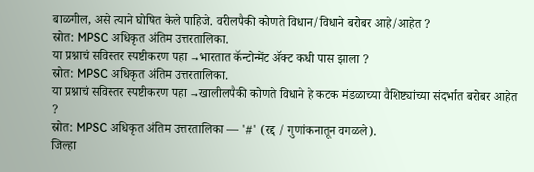बाळगील, असे त्याने घोषित केले पाहिजे. वरीलपैकी कोणते विधान/विधाने बरोबर आहे/आहेत ?
स्रोत: MPSC अधिकृत अंतिम उत्तरतालिका.
या प्रश्नाचं सविस्तर स्पष्टीकरण पहा →भारतात कॅन्टोन्मेंट ॲक्ट कधी पास झाला ?
स्रोत: MPSC अधिकृत अंतिम उत्तरतालिका.
या प्रश्नाचं सविस्तर स्पष्टीकरण पहा →खालीलपैकी कोणते विधाने हे कटक मंडळाच्या वैशिष्ट्यांच्या संदर्भात बरोबर आहेत ?
स्रोत: MPSC अधिकृत अंतिम उत्तरतालिका — '#' (रद्द / गुणांकनातून वगळले).
जिल्हा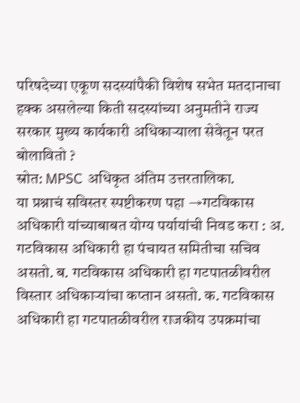परिषदेच्या एकूण सदस्यांपैकी विशेष सभेत मतदानाचा हक्क असलेल्या किती सदस्यांच्या अनुमतीने राज्य सरकार मुख्य कार्यकारी अधिकाऱ्याला सेवेतून परत बोलावितो ?
स्रोत: MPSC अधिकृत अंतिम उत्तरतालिका.
या प्रश्नाचं सविस्तर स्पष्टीकरण पहा →गटविकास अधिकारी यांच्याबाबत योग्य पर्यायांची निवड करा : अ. गटविकास अधिकारी हा पंचायत समितीचा सचिव असतो. ब. गटविकास अधिकारी हा गटपातळीवरील विस्तार अधिकाऱ्यांचा कप्तान असतो. क. गटविकास अधिकारी हा गटपातळीवरील राजकीय उपक्रमांचा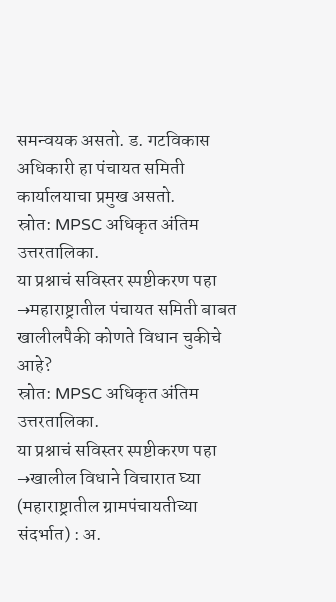समन्वयक असतो. ड. गटविकास अधिकारी हा पंचायत समिती कार्यालयाचा प्रमुख असतो.
स्रोत: MPSC अधिकृत अंतिम उत्तरतालिका.
या प्रश्नाचं सविस्तर स्पष्टीकरण पहा →महाराष्ट्रातील पंचायत समिती बाबत खालीलपैकी कोणते विधान चुकीचे आहे?
स्रोत: MPSC अधिकृत अंतिम उत्तरतालिका.
या प्रश्नाचं सविस्तर स्पष्टीकरण पहा →खालील विधाने विचारात घ्या (महाराष्ट्रातील ग्रामपंचायतीच्या संदर्भात) : अ.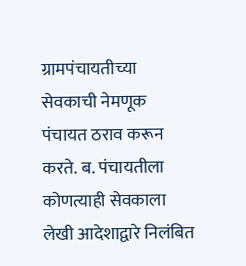ग्रामपंचायतीच्या सेवकाची नेमणूक पंचायत ठराव करून करते. ब. पंचायतीला कोणत्याही सेवकाला लेखी आदेशाद्वारे निलंबित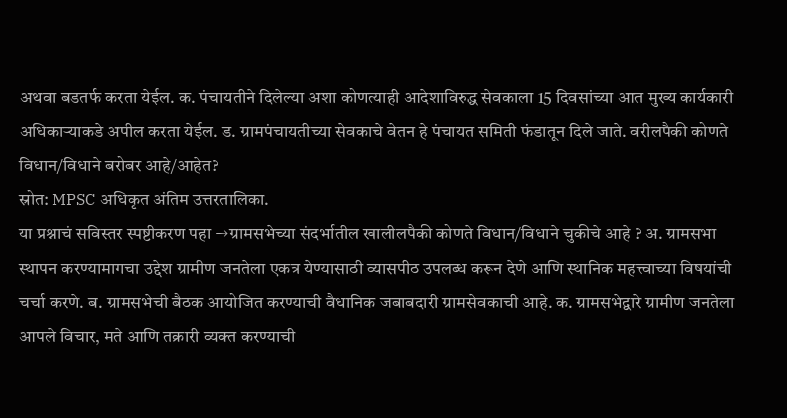अथवा बडतर्फ करता येईल. क. पंचायतीने दिलेल्या अशा कोणत्याही आदेशाविरुद्ध सेवकाला 15 दिवसांच्या आत मुख्य कार्यकारी अधिकाऱ्याकडे अपील करता येईल. ड. ग्रामपंचायतीच्या सेवकाचे वेतन हे पंचायत समिती फंडातून दिले जाते. वरीलपैकी कोणते विधान/विधाने बरोबर आहे/आहेत?
स्रोत: MPSC अधिकृत अंतिम उत्तरतालिका.
या प्रश्नाचं सविस्तर स्पष्टीकरण पहा →ग्रामसभेच्या संदर्भातील खालीलपैकी कोणते विधान/विधाने चुकीचे आहे ? अ. ग्रामसभा स्थापन करण्यामागचा उद्देश ग्रामीण जनतेला एकत्र येण्यासाठी व्यासपीठ उपलब्ध करून देणे आणि स्थानिक महत्त्वाच्या विषयांची चर्चा करणे. ब. ग्रामसभेची बैठक आयोजित करण्याची वैधानिक जबाबदारी ग्रामसेवकाची आहे. क. ग्रामसभेद्वारे ग्रामीण जनतेला आपले विचार, मते आणि तक्रारी व्यक्त करण्याची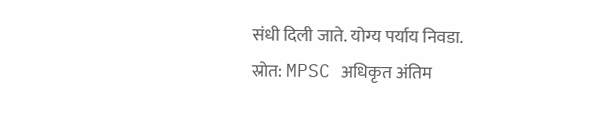संधी दिली जाते. योग्य पर्याय निवडा.
स्रोत: MPSC अधिकृत अंतिम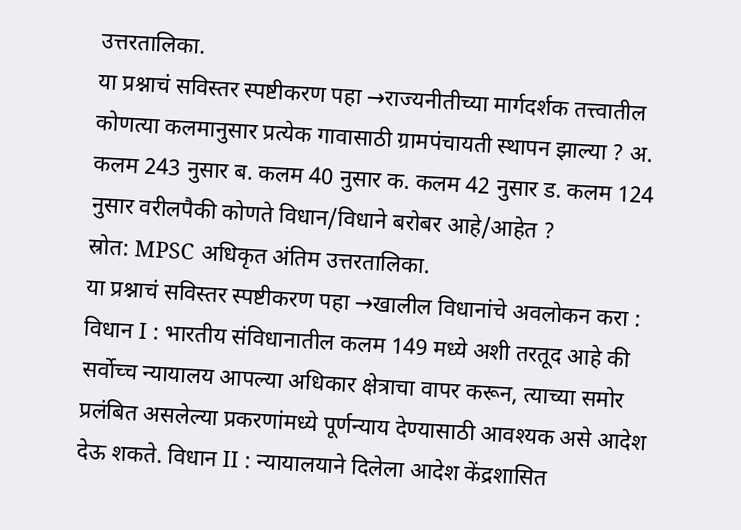उत्तरतालिका.
या प्रश्नाचं सविस्तर स्पष्टीकरण पहा →राज्यनीतीच्या मार्गदर्शक तत्त्वातील कोणत्या कलमानुसार प्रत्येक गावासाठी ग्रामपंचायती स्थापन झाल्या ? अ. कलम 243 नुसार ब. कलम 40 नुसार क. कलम 42 नुसार ड. कलम 124 नुसार वरीलपैकी कोणते विधान/विधाने बरोबर आहे/आहेत ?
स्रोत: MPSC अधिकृत अंतिम उत्तरतालिका.
या प्रश्नाचं सविस्तर स्पष्टीकरण पहा →खालील विधानांचे अवलोकन करा : विधान I : भारतीय संविधानातील कलम 149 मध्ये अशी तरतूद आहे की सर्वोच्च न्यायालय आपल्या अधिकार क्षेत्राचा वापर करून, त्याच्या समोर प्रलंबित असलेल्या प्रकरणांमध्ये पूर्णन्याय देण्यासाठी आवश्यक असे आदेश देऊ शकते. विधान II : न्यायालयाने दिलेला आदेश केंद्रशासित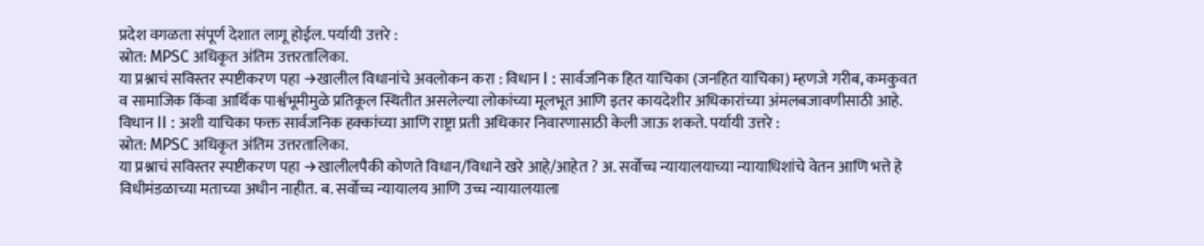प्रदेश वगळता संपूर्ण देशात लागू होईल. पर्यायी उत्तरे :
स्रोत: MPSC अधिकृत अंतिम उत्तरतालिका.
या प्रश्नाचं सविस्तर स्पष्टीकरण पहा →खालील विधानांचे अवलोकन करा : विधान I : सार्वजनिक हित याचिका (जनहित याचिका) म्हणजे गरीब, कमकुवत व सामाजिक किंवा आर्थिक पार्श्वभूमीमुळे प्रतिकूल स्थितीत असलेल्या लोकांच्या मूलभूत आणि इतर कायदेशीर अधिकारांच्या अंमलबजावणीसाठी आहे. विधान II : अशी याचिका फक्त सार्वजनिक हक्कांच्या आणि राष्ट्रा प्रती अधिकार निवारणासाठी केली जाऊ शकते. पर्यायी उत्तरे :
स्रोत: MPSC अधिकृत अंतिम उत्तरतालिका.
या प्रश्नाचं सविस्तर स्पष्टीकरण पहा →खालीलपैकी कोणते विधान/विधाने खरे आहे/आहेत ? अ. सर्वोच्च न्यायालयाच्या न्यायाधिशांचे वेतन आणि भत्ते हे विधीमंडळाच्या मताच्या अधीन नाहीत. ब. सर्वोच्च न्यायालय आणि उच्च न्यायालयाला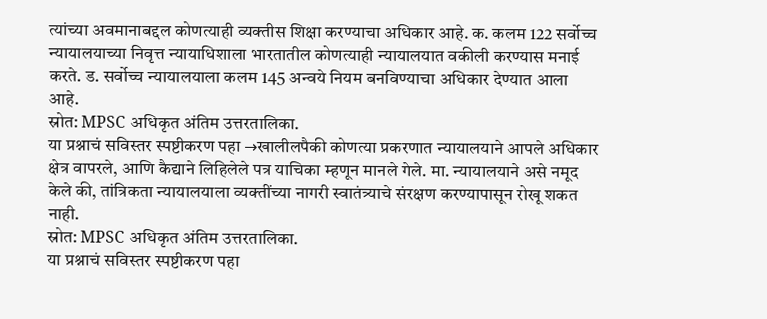त्यांच्या अवमानाबद्दल कोणत्याही व्यक्तीस शिक्षा करण्याचा अधिकार आहे. क. कलम 122 सर्वोच्च न्यायालयाच्या निवृत्त न्यायाधिशाला भारतातील कोणत्याही न्यायालयात वकीली करण्यास मनाई करते. ड. सर्वोच्च न्यायालयाला कलम 145 अन्वये नियम बनविण्याचा अधिकार देण्यात आला आहे.
स्रोत: MPSC अधिकृत अंतिम उत्तरतालिका.
या प्रश्नाचं सविस्तर स्पष्टीकरण पहा →खालीलपैकी कोणत्या प्रकरणात न्यायालयाने आपले अधिकार क्षेत्र वापरले, आणि कैद्याने लिहिलेले पत्र याचिका म्हणून मानले गेले. मा. न्यायालयाने असे नमूद केले की, तांत्रिकता न्यायालयाला व्यक्तींच्या नागरी स्वातंत्र्याचे संरक्षण करण्यापासून रोखू शकत नाही.
स्रोत: MPSC अधिकृत अंतिम उत्तरतालिका.
या प्रश्नाचं सविस्तर स्पष्टीकरण पहा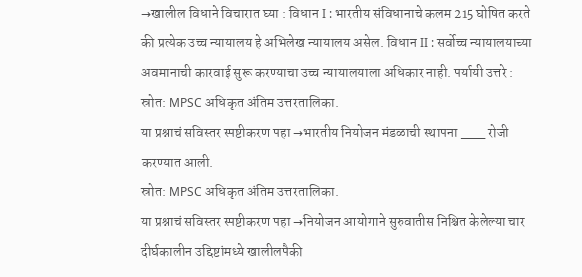→खालील विधाने विचारात घ्या : विधान I : भारतीय संविधानाचे कलम 215 घोषित करते की प्रत्येक उच्च न्यायालय हे अभिलेख न्यायालय असेल. विधान II : सर्वोच्च न्यायालयाच्या अवमानाची कारवाई सुरू करण्याचा उच्च न्यायालयाला अधिकार नाही. पर्यायी उत्तरे :
स्रोत: MPSC अधिकृत अंतिम उत्तरतालिका.
या प्रश्नाचं सविस्तर स्पष्टीकरण पहा →भारतीय नियोजन मंडळाची स्थापना ___ रोजी करण्यात आली.
स्रोत: MPSC अधिकृत अंतिम उत्तरतालिका.
या प्रश्नाचं सविस्तर स्पष्टीकरण पहा →नियोजन आयोगाने सुरुवातीस निश्चित केलेल्या चार दीर्घकालीन उद्दिष्टांमध्ये खालीलपैकी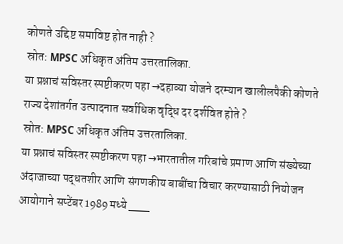कोणते उद्दिष्ट समाविष्ट होत नाही ?
स्रोत: MPSC अधिकृत अंतिम उत्तरतालिका.
या प्रश्नाचं सविस्तर स्पष्टीकरण पहा →दहाव्या योजने दरम्यान खालीलपैकी कोणते राज्य देशांतर्गत उत्पादनात सर्वाधिक वृद्धि दर दर्शवित होते ?
स्रोत: MPSC अधिकृत अंतिम उत्तरतालिका.
या प्रश्नाचं सविस्तर स्पष्टीकरण पहा →भारतातील गरिबांचे प्रमाण आणि संख्येच्या अंदाजाच्या पद्धतशीर आणि संगणकीय बाबींचा विचार करण्यासाठी नियोजन आयोगाने सप्टेंबर 1989 मध्ये ___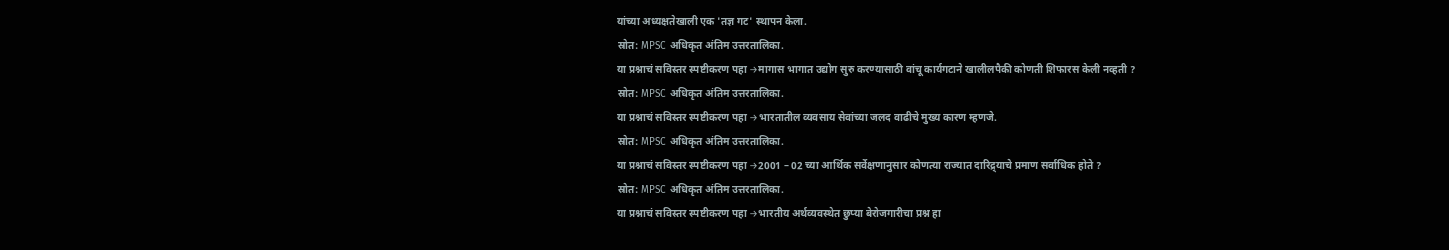यांच्या अध्यक्षतेखाली एक 'तज्ञ गट' स्थापन केला.
स्रोत: MPSC अधिकृत अंतिम उत्तरतालिका.
या प्रश्नाचं सविस्तर स्पष्टीकरण पहा →मागास भागात उद्योग सुरु करण्यासाठी वांचू कार्यगटाने खालीलपैकी कोणती शिफारस केली नव्हती ?
स्रोत: MPSC अधिकृत अंतिम उत्तरतालिका.
या प्रश्नाचं सविस्तर स्पष्टीकरण पहा →भारतातील व्यवसाय सेवांच्या जलद वाढीचे मुख्य कारण म्हणजे.
स्रोत: MPSC अधिकृत अंतिम उत्तरतालिका.
या प्रश्नाचं सविस्तर स्पष्टीकरण पहा →2001 – 02 च्या आर्थिक सर्वेक्षणानुसार कोणत्या राज्यात दारिद्र्याचे प्रमाण सर्वाधिक होते ?
स्रोत: MPSC अधिकृत अंतिम उत्तरतालिका.
या प्रश्नाचं सविस्तर स्पष्टीकरण पहा →भारतीय अर्थव्यवस्थेत छुप्या बेरोजगारीचा प्रश्न हा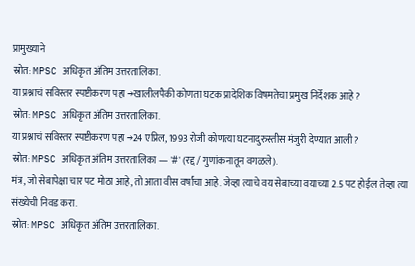प्रामुख्याने
स्रोत: MPSC अधिकृत अंतिम उत्तरतालिका.
या प्रश्नाचं सविस्तर स्पष्टीकरण पहा →खालीलपैकी कोणता घटक प्रादेशिक विषमतेचा प्रमुख निर्देशक आहे ?
स्रोत: MPSC अधिकृत अंतिम उत्तरतालिका.
या प्रश्नाचं सविस्तर स्पष्टीकरण पहा →24 एप्रिल, 1993 रोजी कोणत्या घटनादुरुस्तीस मंजुरी देण्यात आली ?
स्रोत: MPSC अधिकृत अंतिम उत्तरतालिका — '#' (रद्द / गुणांकनातून वगळले).
मंत्र, जो सेबापेक्षा चार पट मोठा आहे, तो आता वीस वर्षांचा आहे. जेव्हा त्याचे वय सेबाच्या वयाच्या 2.5 पट होईल तेव्हा त्या संख्येची निवड करा.
स्रोत: MPSC अधिकृत अंतिम उत्तरतालिका.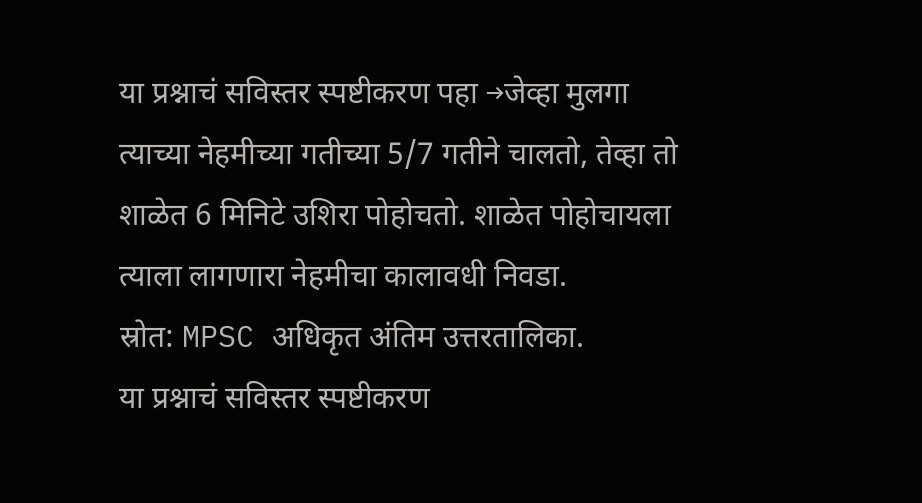या प्रश्नाचं सविस्तर स्पष्टीकरण पहा →जेव्हा मुलगा त्याच्या नेहमीच्या गतीच्या 5/7 गतीने चालतो, तेव्हा तो शाळेत 6 मिनिटे उशिरा पोहोचतो. शाळेत पोहोचायला त्याला लागणारा नेहमीचा कालावधी निवडा.
स्रोत: MPSC अधिकृत अंतिम उत्तरतालिका.
या प्रश्नाचं सविस्तर स्पष्टीकरण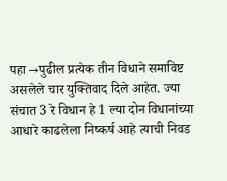पहा →पुढील प्रत्येक तीन विधाने समाविष्ट असलेले चार युक्तिवाद दिले आहेत. ज्या संचात 3 रे विधान हे 1 ल्या दोन विधानांच्या आधारे काढलेला निष्कर्ष आहे त्याची निवड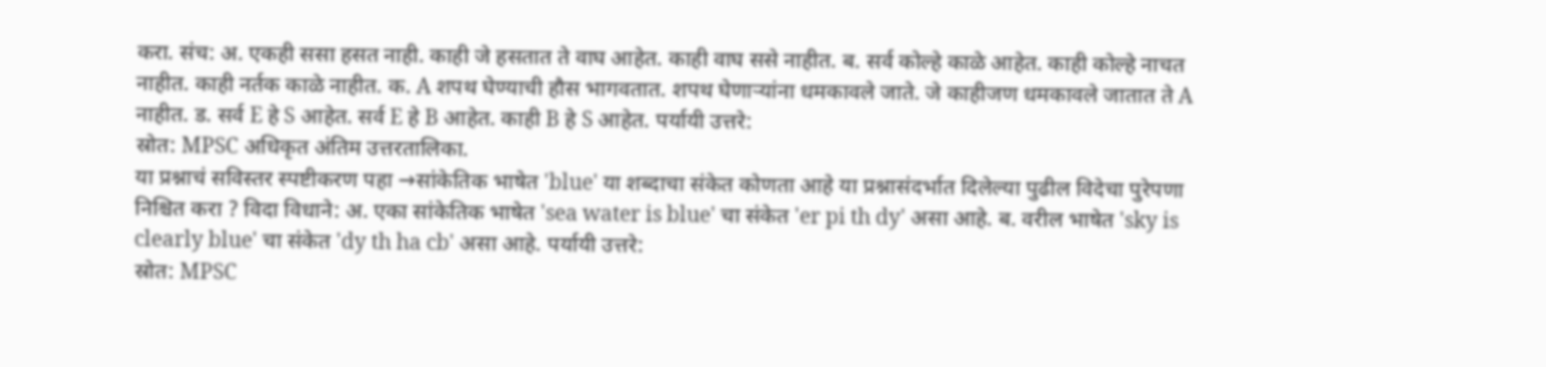करा. संच: अ. एकही ससा हसत नाही. काही जे हसतात ते वाघ आहेत. काही वाघ ससे नाहीत. ब. सर्व कोल्हे काळे आहेत. काही कोल्हे नाचत नाहीत. काही नर्तक काळे नाहीत. क. A शपथ घेण्याची हौस भागवतात. शपथ घेणाऱ्यांना धमकावले जाते. जे काहीजण धमकावले जातात ते A नाहीत. ड. सर्व E हे S आहेत. सर्व E हे B आहेत. काही B हे S आहेत. पर्यायी उत्तरे:
स्रोत: MPSC अधिकृत अंतिम उत्तरतालिका.
या प्रश्नाचं सविस्तर स्पष्टीकरण पहा →सांकेतिक भाषेत 'blue' या शब्दाचा संकेत कोणता आहे या प्रश्नासंदर्भात दिलेल्या पुढील विदेचा पुरेपणा निश्चित करा ? विदा विधाने: अ. एका सांकेतिक भाषेत 'sea water is blue' चा संकेत 'er pi th dy' असा आहे. ब. वरील भाषेत 'sky is clearly blue' चा संकेत 'dy th ha cb' असा आहे. पर्यायी उत्तरे:
स्रोत: MPSC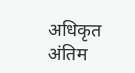अधिकृत अंतिम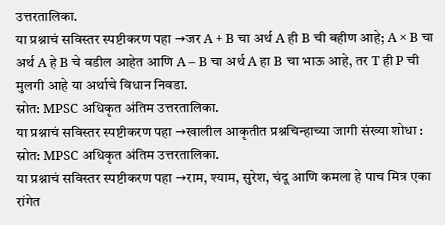उत्तरतालिका.
या प्रश्नाचं सविस्तर स्पष्टीकरण पहा →जर A + B चा अर्थ A ही B ची बहीण आहे; A × B चा अर्थ A हे B चे वडील आहेत आणि A – B चा अर्थ A हा B चा भाऊ आहे, तर T ही P ची मुलगी आहे या अर्थाचे विधान निवडा.
स्रोत: MPSC अधिकृत अंतिम उत्तरतालिका.
या प्रश्नाचं सविस्तर स्पष्टीकरण पहा →खालील आकृतीत प्रश्नचिन्हाच्या जागी संख्या शोधा :
स्रोत: MPSC अधिकृत अंतिम उत्तरतालिका.
या प्रश्नाचं सविस्तर स्पष्टीकरण पहा →राम, श्याम, सुरेश, चंदू आणि कमला हे पाच मित्र एका रांगेत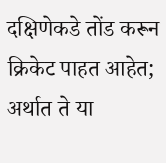दक्षिणेकडे तोंड करून क्रिकेट पाहत आहेत; अर्थात ते या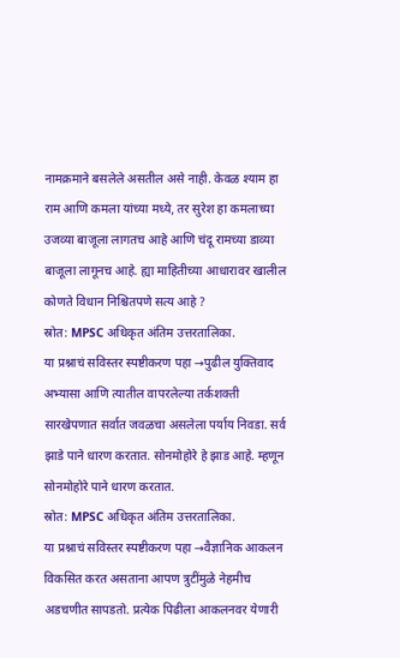नामक्रमाने बसलेले असतील असे नाही. केवळ श्याम हा राम आणि कमला यांच्या मध्ये, तर सुरेश हा कमलाच्या उजव्या बाजूला लागतच आहे आणि चंदू रामच्या डाव्या बाजूला लागूनच आहे. ह्या माहितीच्या आधारावर खालील कोणते विधान निश्चितपणे सत्य आहे ?
स्रोत: MPSC अधिकृत अंतिम उत्तरतालिका.
या प्रश्नाचं सविस्तर स्पष्टीकरण पहा →पुढील युक्तिवाद अभ्यासा आणि त्यातील वापरलेल्या तर्कशक्ती सारखेपणात सर्वात जवळचा असलेला पर्याय निवडा. सर्व झाडे पाने धारण करतात. सोनमोहोरे हे झाड आहे. म्हणून सोनमोहोरे पाने धारण करतात.
स्रोत: MPSC अधिकृत अंतिम उत्तरतालिका.
या प्रश्नाचं सविस्तर स्पष्टीकरण पहा →वैज्ञानिक आकलन विकसित करत असताना आपण त्रुटींमुळे नेहमीच अडचणीत सापडतो. प्रत्येक पिढीला आकलनवर येणारी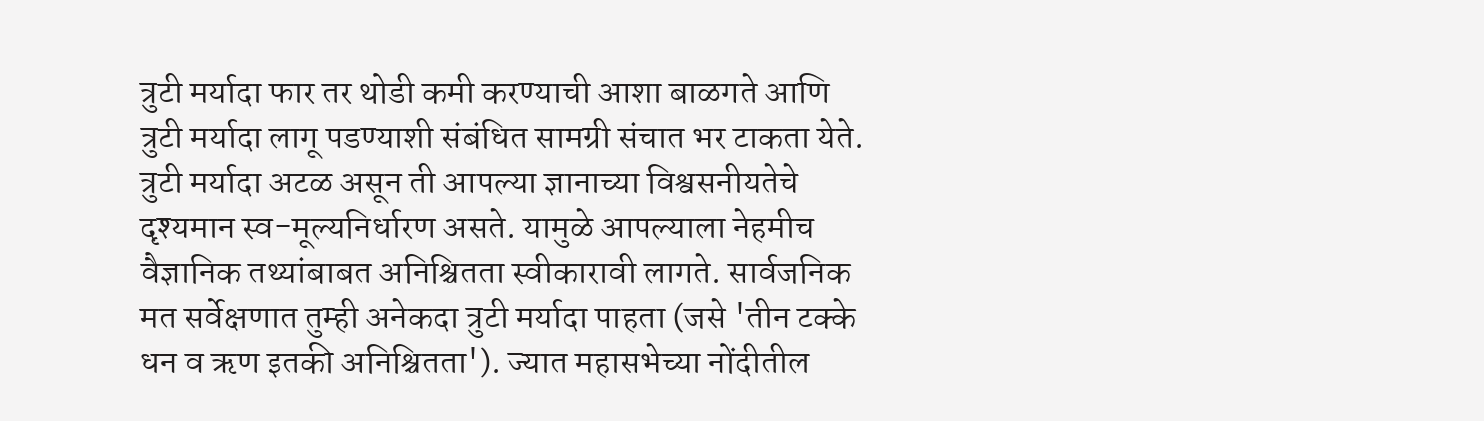त्रुटी मर्यादा फार तर थोडी कमी करण्याची आशा बाळगते आणि त्रुटी मर्यादा लागू पडण्याशी संबंधित सामग्री संचात भर टाकता येते. त्रुटी मर्यादा अटळ असून ती आपल्या ज्ञानाच्या विश्वसनीयतेचे दृश्यमान स्व-मूल्यनिर्धारण असते. यामुळे आपल्याला नेहमीच वैज्ञानिक तथ्यांबाबत अनिश्चितता स्वीकारावी लागते. सार्वजनिक मत सर्वेक्षणात तुम्ही अनेकदा त्रुटी मर्यादा पाहता (जसे 'तीन टक्के धन व ऋण इतकी अनिश्चितता'). ज्यात महासभेच्या नोंदीतील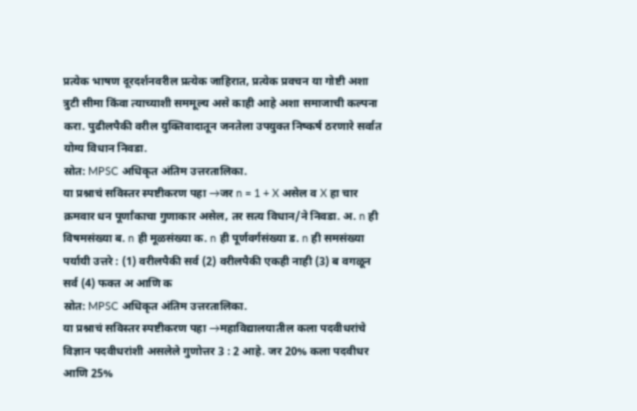प्रत्येक भाषण दूरदर्शनवरील प्रत्येक जाहिरात, प्रत्येक प्रवचन या गोष्टी अशा त्रुटी सीमा किंवा त्याच्याशी सममूल्य असे काही आहे अशा समाजाची कल्पना करा. पुढीलपैकी वरील युक्तिवादातून जनतेला उपयुक्त निष्कर्ष ठरणारे सर्वात योग्य विधान निवडा.
स्रोत: MPSC अधिकृत अंतिम उत्तरतालिका.
या प्रश्नाचं सविस्तर स्पष्टीकरण पहा →जर n = 1 + X असेल व X हा चार क्रमवार धन पूर्णांकाचा गुणाकार असेल, तर सत्य विधान/ने निवडा. अ. n ही विषमसंख्या ब. n ही मूळसंख्या क. n ही पूर्णवर्गसंख्या ड. n ही समसंख्या पर्यायी उत्तरे : (1) वरीलपैकी सर्व (2) वरीलपैकी एकही नाही (3) ब वगळून सर्व (4) फक्त अ आणि क
स्रोत: MPSC अधिकृत अंतिम उत्तरतालिका.
या प्रश्नाचं सविस्तर स्पष्टीकरण पहा →महाविद्यालयातील कला पदवीधरांचे विज्ञान पदवीधरांशी असलेले गुणोत्तर 3 : 2 आहे. जर 20% कला पदवीधर आणि 25%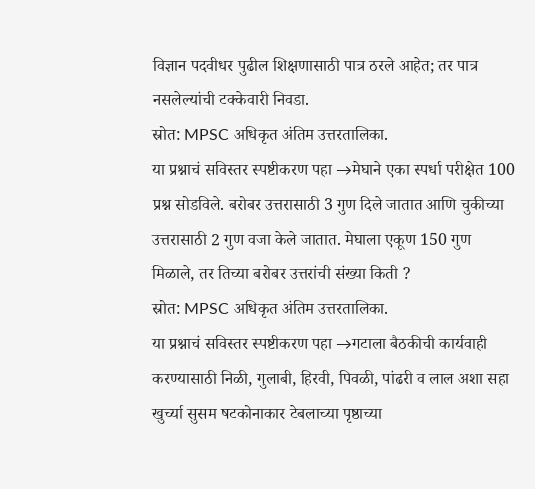विज्ञान पदवीधर पुढील शिक्षणासाठी पात्र ठरले आहेत; तर पात्र नसलेल्यांची टक्केवारी निवडा.
स्रोत: MPSC अधिकृत अंतिम उत्तरतालिका.
या प्रश्नाचं सविस्तर स्पष्टीकरण पहा →मेघाने एका स्पर्धा परीक्षेत 100 प्रश्न सोडविले. बरोबर उत्तरासाठी 3 गुण दिले जातात आणि चुकीच्या उत्तरासाठी 2 गुण वजा केले जातात. मेघाला एकूण 150 गुण मिळाले, तर तिच्या बरोबर उत्तरांची संख्या किती ?
स्रोत: MPSC अधिकृत अंतिम उत्तरतालिका.
या प्रश्नाचं सविस्तर स्पष्टीकरण पहा →गटाला बैठकीची कार्यवाही करण्यासाठी निळी, गुलाबी, हिरवी, पिवळी, पांढरी व लाल अशा सहा खुर्च्या सुसम षटकोनाकार टेबलाच्या पृष्ठाच्या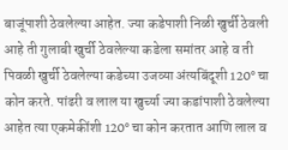बाजूंपाशी ठेवलेल्या आहेत. ज्या कडेपाशी निळी खुर्ची ठेवली आहे ती गुलाबी खुर्ची ठेवलेल्या कडेला समांतर आहे व ती पिवळी खुर्ची ठेवलेल्या कडेच्या उजव्या अंत्यबिंदूशी 120° चा कोन करते. पांढरी व लाल या खुर्च्या ज्या कडांपाशी ठेवलेल्या आहेत त्या एकमेकींशी 120° चा कोन करतात आणि लाल व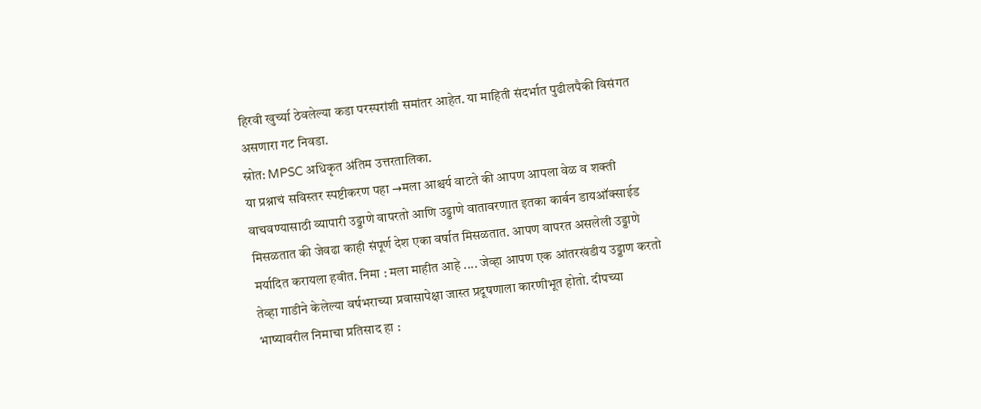हिरवी खुर्च्या ठेवलेल्या कडा परस्परांशी समांतर आहेत. या माहिती संदर्भात पुढीलपैकी विसंगत असणारा गट निवडा.
स्रोत: MPSC अधिकृत अंतिम उत्तरतालिका.
या प्रश्नाचं सविस्तर स्पष्टीकरण पहा →मला आश्चर्य वाटते की आपण आपला वेळ व शक्ती वाचवण्यासाठी व्यापारी उड्डाणे वापरतो आणि उड्डाणे वातावरणात इतका कार्बन डायऑक्साईड मिसळतात की जेवढा काही संपूर्ण देश एका वर्षात मिसळतात. आपण वापरत असलेली उड्डाणे मर्यादित करायला हवीत. निमा : मला माहीत आहे .... जेव्हा आपण एक आंतरखंडीय उड्डाण करतो तेव्हा गाडीने केलेल्या वर्षभराच्या प्रवासापेक्षा जास्त प्रदूषणाला कारणीभूत होतो. दीपच्या भाष्यावरील निमाचा प्रतिसाद हा :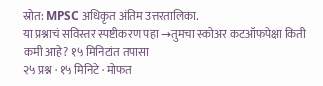स्रोत: MPSC अधिकृत अंतिम उत्तरतालिका.
या प्रश्नाचं सविस्तर स्पष्टीकरण पहा →तुमचा स्कोअर कटऑफपेक्षा किती कमी आहे? १५ मिनिटांत तपासा
२५ प्रश्न · १५ मिनिटे · मोफत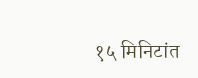१५ मिनिटांत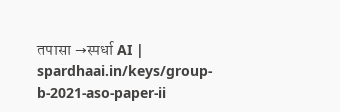तपासा →स्पर्धा AI | spardhaai.in/keys/group-b-2021-aso-paper-ii